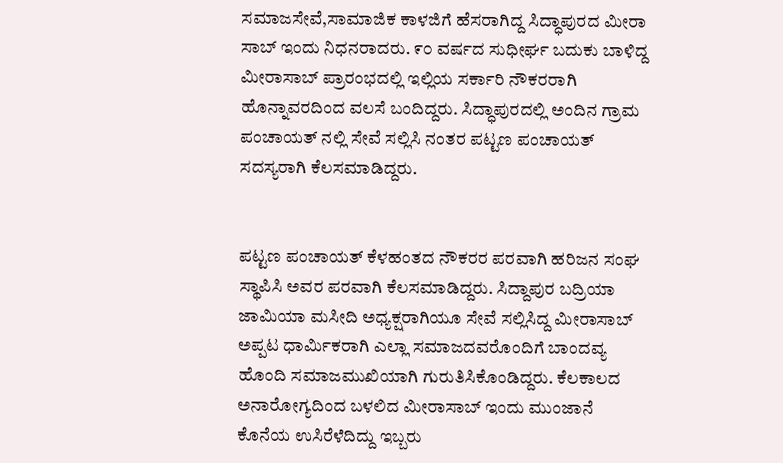ಸಮಾಜಸೇವೆ,ಸಾಮಾಜಿಕ ಕಾಳಜಿಗೆ ಹೆಸರಾಗಿದ್ದ ಸಿದ್ಧಾಪುರದ ಮೀರಾ ಸಾಬ್ ಇಂದು ನಿಧನರಾದರು. ೯೦ ವರ್ಷದ ಸುಧೀರ್ಘ ಬದುಕು ಬಾಳಿದ್ದ ಮೀರಾಸಾಬ್ ಪ್ರಾರಂಭದಲ್ಲಿ ಇಲ್ಲಿಯ ಸರ್ಕಾರಿ ನೌಕರರಾಗಿ ಹೊನ್ನಾವರದಿಂದ ವಲಸೆ ಬಂದಿದ್ದರು. ಸಿದ್ಧಾಪುರದಲ್ಲಿ ಅಂದಿನ ಗ್ರಾಮ ಪಂಚಾಯತ್ ನಲ್ಲಿ ಸೇವೆ ಸಲ್ಲಿಸಿ ನಂತರ ಪಟ್ಟಣ ಪಂಚಾಯತ್ ಸದಸ್ಯರಾಗಿ ಕೆಲಸಮಾಡಿದ್ದರು.


ಪಟ್ಟಣ ಪಂಚಾಯತ್ ಕೆಳಹಂತದ ನೌಕರರ ಪರವಾಗಿ ಹರಿಜನ ಸಂಘ ಸ್ಥಾಪಿಸಿ ಅವರ ಪರವಾಗಿ ಕೆಲಸಮಾಡಿದ್ದರು. ಸಿದ್ದಾಪುರ ಬದ್ರಿಯಾ ಜಾಮಿಯಾ ಮಸೀದಿ ಅಧ್ಯಕ್ಷರಾಗಿಯೂ ಸೇವೆ ಸಲ್ಲಿಸಿದ್ದ ಮೀರಾಸಾಬ್ ಅಪ್ಪಟ ಧಾರ್ಮಿಕರಾಗಿ ಎಲ್ಲಾ ಸಮಾಜದವರೊಂದಿಗೆ ಬಾಂದವ್ಯ ಹೊಂದಿ ಸಮಾಜಮುಖಿಯಾಗಿ ಗುರುತಿಸಿಕೊಂಡಿದ್ದರು. ಕೆಲಕಾಲದ ಅನಾರೋಗ್ಯದಿಂದ ಬಳಲಿದ ಮೀರಾಸಾಬ್ ಇಂದು ಮುಂಜಾನೆ ಕೊನೆಯ ಉಸಿರೆಳೆದಿದ್ದು ಇಬ್ಬರು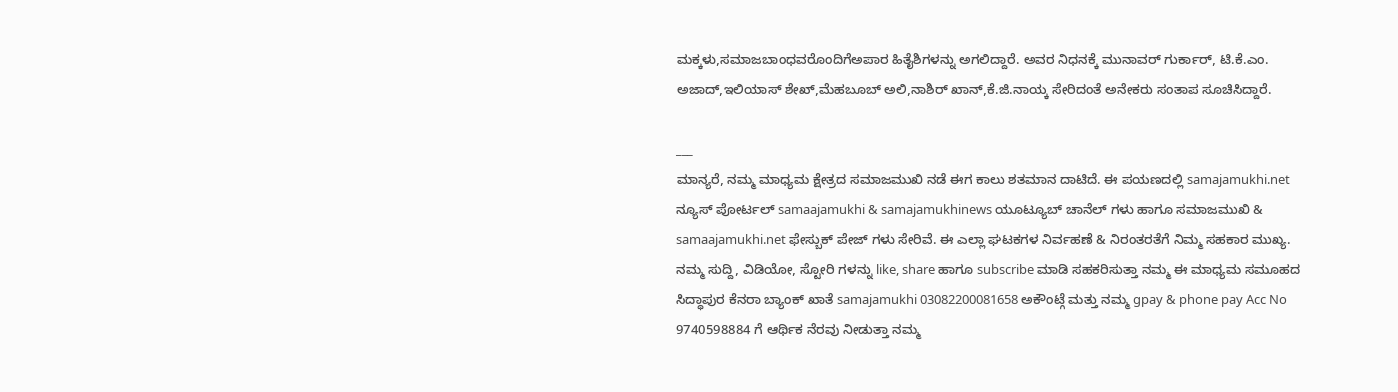ಮಕ್ಕಳು,ಸಮಾಜಬಾಂಧವರೊಂದಿಗೆಅಪಾರ ಹಿತೈಶಿಗಳನ್ನು ಅಗಲಿದ್ದಾರೆ. ಅವರ ನಿಧನಕ್ಕೆ ಮುನಾವರ್ ಗುರ್ಕಾರ್, ಟಿ.ಕೆ.ಎಂ. ಅಜಾದ್,ಇಲಿಯಾಸ್ ಶೇಖ್,ಮೆಹಬೂಬ್ ಅಲಿ,ನಾಶಿರ್ ಖಾನ್,ಕೆ.ಜಿ.ನಾಯ್ಕ ಸೇರಿದಂತೆ ಅನೇಕರು ಸಂತಾಪ ಸೂಚಿಸಿದ್ದಾರೆ.

___
ಮಾನ್ಯರೆ, ನಮ್ಮ ಮಾಧ್ಯಮ ಕ್ಷೇತ್ರದ ಸಮಾಜಮುಖಿ ನಡೆ ಈಗ ಕಾಲು ಶತಮಾನ ದಾಟಿದೆ. ಈ ಪಯಣದಲ್ಲಿ samajamukhi.net ನ್ಯೂಸ್ ಪೋರ್ಟಲ್ samaajamukhi & samajamukhinews ಯೂಟ್ಯೂಬ್ ಚಾನೆಲ್ ಗಳು ಹಾಗೂ ಸಮಾಜಮುಖಿ & samaajamukhi.net ಫೇಸ್ಬುಕ್ ಪೇಜ್ ಗಳು ಸೇರಿವೆ. ಈ ಎಲ್ಲಾ ಘಟಕಗಳ ನಿರ್ವಹಣೆ & ನಿರಂತರತೆಗೆ ನಿಮ್ಮ ಸಹಕಾರ ಮುಖ್ಯ. ನಮ್ಮ ಸುದ್ದಿ, ವಿಡಿಯೋ, ಸ್ಟೋರಿ ಗಳನ್ನು like, share ಹಾಗೂ subscribe ಮಾಡಿ ಸಹಕರಿಸುತ್ತಾ ನಮ್ಮ ಈ ಮಾಧ್ಯಮ ಸಮೂಹದ ಸಿದ್ಧಾಪುರ ಕೆನರಾ ಬ್ಯಾಂಕ್ ಖಾತೆ samajamukhi 03082200081658 ಅಕೌಂಟ್ಗೆ ಮತ್ತು ನಮ್ಮ gpay & phone pay Acc No 9740598884 ಗೆ ಆರ್ಥಿಕ ನೆರವು ನೀಡುತ್ತಾ ನಮ್ಮ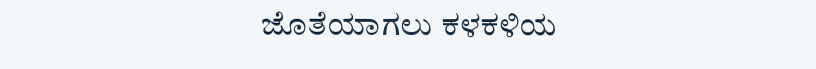ಜೊತೆಯಾಗಲು ಕಳಕಳಿಯ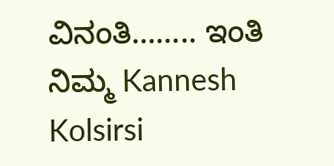ವಿನಂತಿ…….. ಇಂತಿ ನಿಮ್ಮ Kannesh Kolsirsi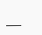___